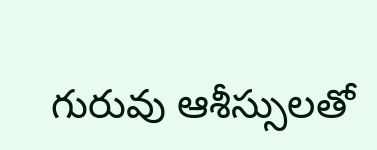గురువు ఆశీస్సులతో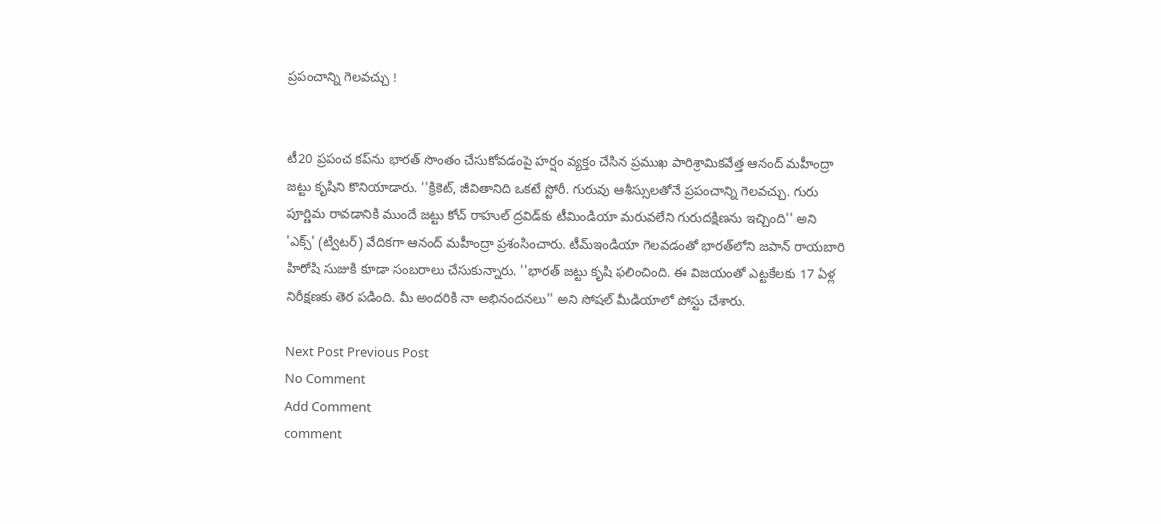ప్రపంచాన్ని గెలవచ్చు !


టీ20 ప్రపంచ కప్‌ను భారత్‌ సొంతం చేసుకోవడంపై హర్షం వ్యక్తం చేసిన ప్రముఖ పారిశ్రామికవేత్త ఆనంద్‌ మహీంద్రా జట్టు కృషిని కొనియాడారు. ''క్రికెట్‌, జీవితానిది ఒకటే స్టోరీ. గురువు ఆశీస్సులతోనే ప్రపంచాన్ని గెలవచ్చు. గురు పూర్ణిమ రావడానికి ముందే జట్టు కోచ్‌ రాహుల్‌ ద్రవిడ్‌కు టీమిండియా మరువలేని గురుదక్షిణను ఇచ్చింది'' అని 'ఎక్స్‌' (ట్విటర్‌) వేదికగా ఆనంద్‌ మహీంద్రా ప్రశంసించారు. టీమ్ఇండియా గెలవడంతో భారత్‌లోని జపాన్‌ రాయబారి హిరోషి సుజుకి కూడా సంబరాలు చేసుకున్నారు. ''భారత్‌ జట్టు కృషి ఫలించింది. ఈ విజయంతో ఎట్టకేలకు 17 ఏళ్ల నిరీక్షణకు తెర పడింది. మీ అందరికి నా అభినందనలు'' అని సోషల్‌ మీడియాలో పోస్టు చేశారు.

Next Post Previous Post
No Comment
Add Comment
comment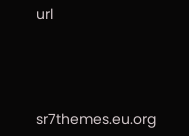url




sr7themes.eu.org